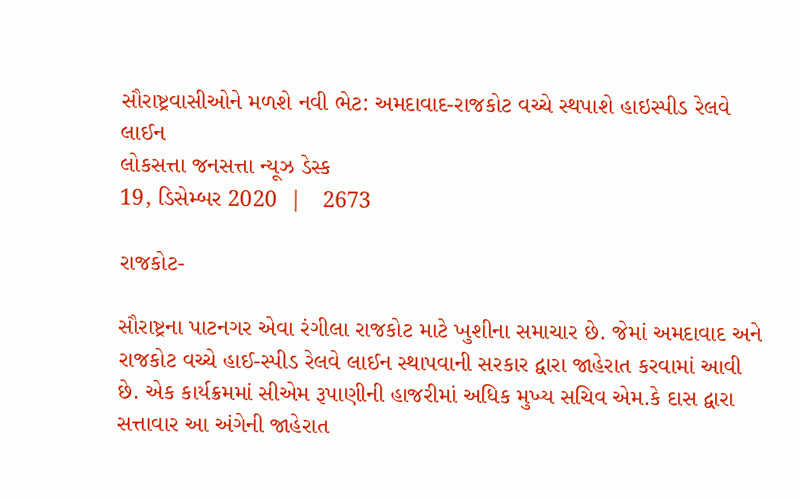સૌરાષ્ટ્રવાસીઓને મળશે નવી ભેટ: અમદાવાદ-રાજકોટ વચ્ચે સ્થપાશે હાઇસ્પીડ રેલવે લાઈન
લોકસત્તા જનસત્તા ન્યૂઝ ડેસ્ક
19, ડિસેમ્બર 2020  |   2673

રાજકોટ-

સૌરાષ્ટ્રના પાટનગર એવા રંગીલા રાજકોટ માટે ખુશીના સમાચાર છે. જેમાં અમદાવાદ અને રાજકોટ વચ્ચે હાઈ-સ્પીડ રેલવે લાઈન સ્થાપવાની સરકાર દ્વારા જાહેરાત કરવામાં આવી છે. એક કાર્યક્રમમાં સીએમ રૂપાણીની હાજરીમાં અધિક મુખ્ય સચિવ એમ.કે દાસ દ્વારા સત્તાવાર આ અંગેની જાહેરાત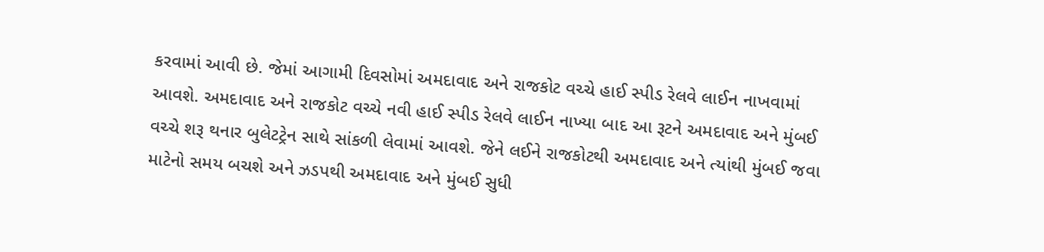કરવામાં આવી છે. જેમાં આગામી દિવસોમાં અમદાવાદ અને રાજકોટ વચ્ચે હાઈ સ્પીડ રેલવે લાઈન નાખવામાં આવશે. અમદાવાદ અને રાજકોટ વચ્ચે નવી હાઈ સ્પીડ રેલવે લાઈન નાખ્યા બાદ આ રૂટને અમદાવાદ અને મુંબઈ વચ્ચે શરૂ થનાર બુલેટટ્રેન સાથે સાંકળી લેવામાં આવશે. જેને લઈને રાજકોટથી અમદાવાદ અને ત્યાંથી મુંબઈ જવા માટેનો સમય બચશે અને ઝડપથી અમદાવાદ અને મુંબઈ સુધી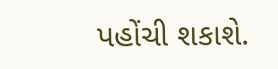પહોંચી શકાશે.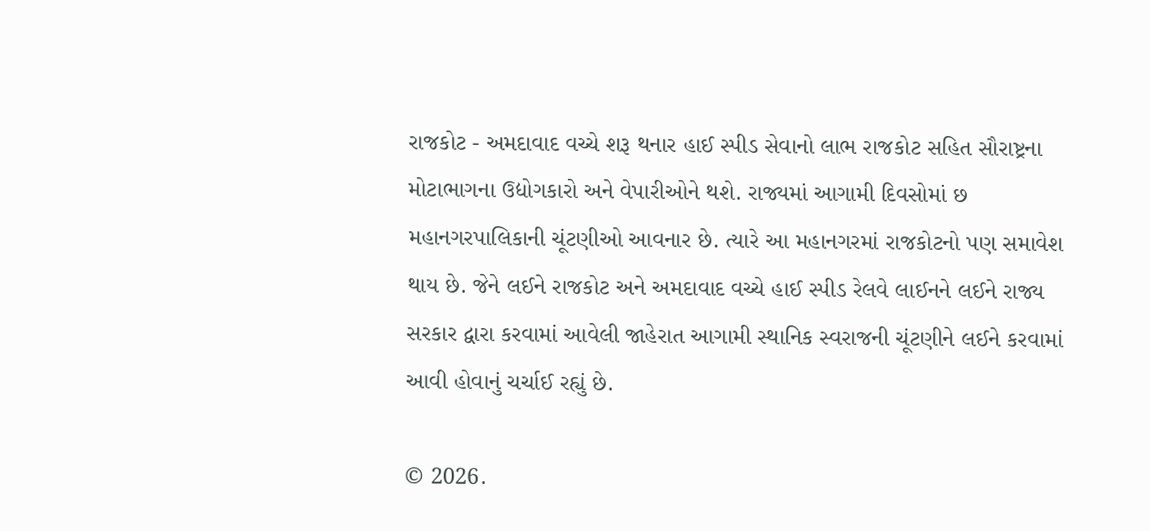રાજકોટ - અમદાવાદ વચ્ચે શરૂ થનાર હાઈ સ્પીડ સેવાનો લાભ રાજકોટ સહિત સૌરાષ્ટ્રના મોટાભાગના ઉદ્યોગકારો અને વેપારીઓને થશે. રાજ્યમાં આગામી દિવસોમાં છ મહાનગરપાલિકાની ચૂંટણીઓ આવનાર છે. ત્યારે આ મહાનગરમાં રાજકોટનો પણ સમાવેશ થાય છે. જેને લઈને રાજકોટ અને અમદાવાદ વચ્ચે હાઈ સ્પીડ રેલવે લાઈનને લઈને રાજ્ય સરકાર દ્વારા કરવામાં આવેલી જાહેરાત આગામી સ્થાનિક સ્વરાજની ચૂંટણીને લઈને કરવામાં આવી હોવાનું ચર્ચાઈ રહ્યું છે.

© 2026.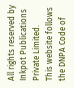All rights reserved by Inkpot Publications Private Limited.
This website follows the DNPA Code of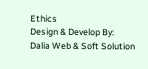Ethics
Design & Develop By:
Dalia Web & Soft Solution